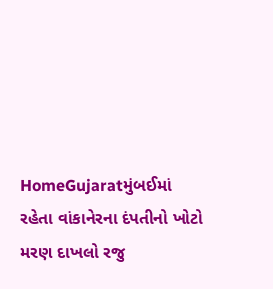HomeGujaratમુંબઈમાં રહેતા વાંકાનેરના દંપતીનો ખોટો મરણ દાખલો રજુ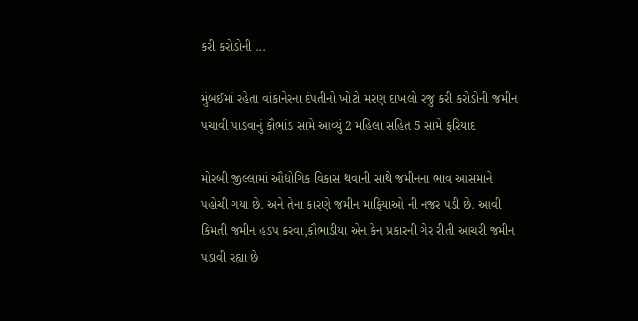કરી કરોડોની ...

મુંબઈમાં રહેતા વાંકાનેરના દંપતીનો ખોટો મરણ દાખલો રજુ કરી કરોડોની જમીન પચાવી પાડવાનું કૌભાંડ સામે આવ્યું 2 મહિલા સહિત 5 સામે ફરિયાદ

મોરબી જીલ્લામાં ઔદ્યોગિક વિકાસ થવાની સાથે જમીનના ભાવ આસમાને પહોચી ગયા છે. અને તેના કારણે જમીન માફિયાઓ ની નજર પડી છે. આવી કિમતી જમીન હડપ કરવા,કૌભાડીયા એન કેન પ્રકારની ગેર રીતી આચરી જમીન પડાવી રહ્યા છે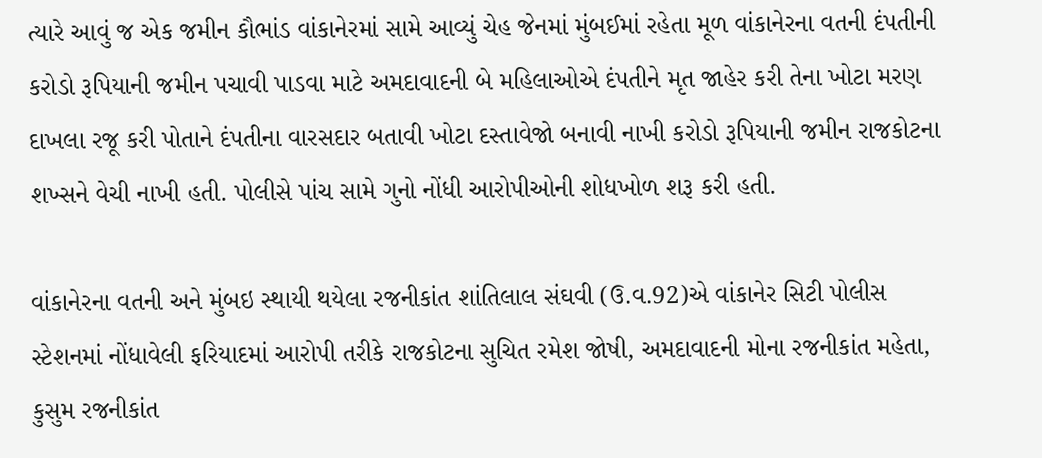ત્યારે આવું જ એક જમીન કૌભાંડ વાંકાનેરમાં સામે આવ્યું ચેહ જેનમાં મુંબઈમાં રહેતા મૂળ વાંકાનેરના વતની દંપતીની કરોડો રૂપિયાની જમીન પચાવી પાડવા માટે અમદાવાદની બે મહિલાઓએ દંપતીને મૃત જાહેર કરી તેના ખોટા મરણ દાખલા રજૂ કરી પોતાને દંપતીના વારસદાર બતાવી ખોટા દસ્તાવેજો બનાવી નાખી કરોડો રૂપિયાની જમીન રાજકોટના શખ્સને વેચી નાખી હતી. પોલીસે પાંચ સામે ગુનો નોંધી આરોપીઓની શોધખોળ શરૂ કરી હતી.

વાંકાનેરના વતની અને મુંબઇ સ્થાયી થયેલા રજનીકાંત શાંતિલાલ સંઘવી (ઉ.વ.92)એ વાંકાનેર સિટી પોલીસ સ્ટેશનમાં નોંધાવેલી ફરિયાદમાં આરોપી તરીકે રાજકોટના સુચિત રમેશ જોષી, અમદાવાદની મોના રજનીકાંત મહેતા, કુસુમ રજનીકાંત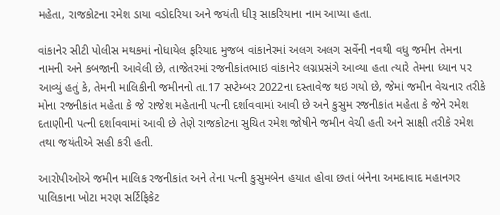મહેતા, રાજકોટના રમેશ ડાયા વડોદરિયા અને જયંતી ધીરૂ સાકરિયાના નામ આપ્યા હતા.

વાંકાનેર સીટી પોલીસ મથકમાં નોધાયેલ ફરિયાદ મુજબ વાંકાનેરમાં અલગ અલગ સર્વેની નવથી વધુ જમીન તેમના નામની અને કબજાની આવેલી છે, તાજેતરમાં રજનીકાંતભાઇ વાંકાનેર લગ્નપ્રસંગે આવ્યા હતા ત્યારે તેમના ધ્યાન પર આવ્યું હતું કે, તેમની માલિકીની જમીનનો તા.17 સપ્ટેમ્બર 2022ના દસ્તાવેજ થઇ ગયો છે, જેમાં જમીન વેચનાર તરીકે મોના રજનીકાંત મહેતા કે જે રાજેશ મહેતાની પત્ની દર્શાવવામાં આવી છે અને કુસુમ રજનીકાંત મહેતા કે જેને રમેશ દતાણીની પત્ની દર્શાવવામાં આવી છે તેણે રાજકોટના સુચિત રમેશ જોષીને જમીન વેચી હતી અને સાક્ષી તરીકે રમેશ તથા જયંતીએ સહી કરી હતી.

આરોપીઓએ જમીન માલિક રજનીકાંત અને તેના પત્ની કુસુમબેન હયાત હોવા છતાં બંનેના અમદાવાદ મહાનગર પાલિકાના ખોટા મરણ સર્ટિફિકેટ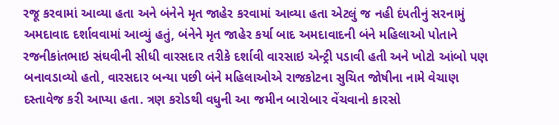રજૂ કરવામાં આવ્યા હતા અને બંનેને મૃત જાહેર કરવામાં આવ્યા હતા એટલું જ નહી દંપતીનું સરનામું અમદાવાદ દર્શાવવામાં આવ્યું હતું, બંનેને મૃત જાહેર કર્યા બાદ અમદાવાદની બંને મહિલાઓ પોતાને રજનીકાંતભાઇ સંઘવીની સીધી વારસદાર તરીકે દર્શાવી વારસાઇ એન્ટ્રી પડાવી હતી અને ખોટો આંબો પણ બનાવડાવ્યો હતો, વારસદાર બન્યા પછી બંને મહિલાઓએ રાજકોટના સુચિત જોષીના નામે વેચાણ દસ્તાવેજ કરી આપ્યા હતા. ત્રણ કરોડથી વધુની આ જમીન બારોબાર વેંચવાનો કારસો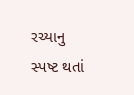રચ્યાનુ સ્પષ્ટ થતાં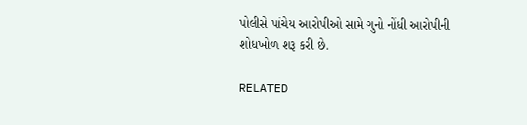પોલીસે પાંચેય આરોપીઓ સામે ગુનો નોંધી આરોપીની શોધખોળ શરૂ કરી છે.

RELATED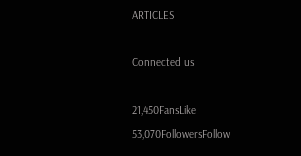ARTICLES

Connected us

21,450FansLike
53,070FollowersFollow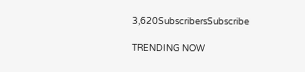3,620SubscribersSubscribe

TRENDING NOW